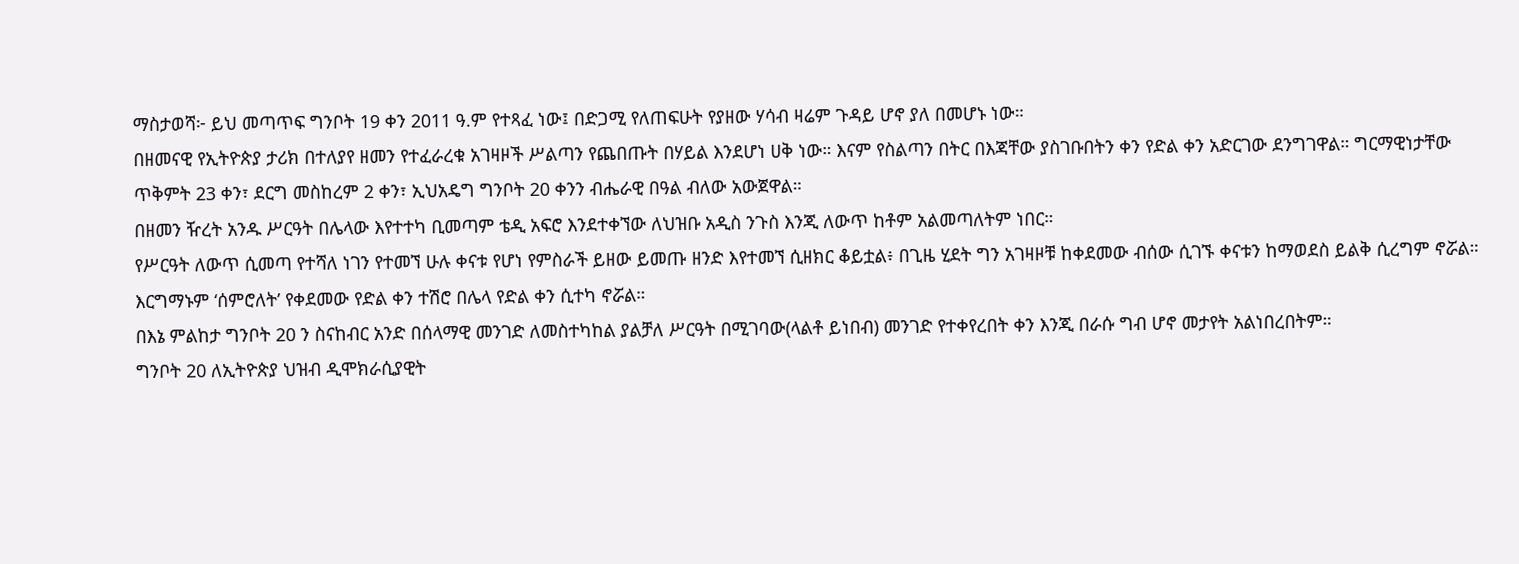ማስታወሻ፦ ይህ መጣጥፍ ግንቦት 19 ቀን 2011 ዓ.ም የተጻፈ ነው፤ በድጋሚ የለጠፍሁት የያዘው ሃሳብ ዛሬም ጉዳይ ሆኖ ያለ በመሆኑ ነው።
በዘመናዊ የኢትዮጵያ ታሪክ በተለያየ ዘመን የተፈራረቁ አገዛዞች ሥልጣን የጨበጡት በሃይል እንደሆነ ሀቅ ነው። እናም የስልጣን በትር በእጃቸው ያስገቡበትን ቀን የድል ቀን አድርገው ደንግገዋል። ግርማዊነታቸው ጥቅምት 23 ቀን፣ ደርግ መስከረም 2 ቀን፣ ኢህአዴግ ግንቦት 20 ቀንን ብሔራዊ በዓል ብለው አውጀዋል።
በዘመን ዥረት አንዱ ሥርዓት በሌላው እየተተካ ቢመጣም ቴዲ አፍሮ እንደተቀኘው ለህዝቡ አዲስ ንጉስ እንጂ ለውጥ ከቶም አልመጣለትም ነበር።
የሥርዓት ለውጥ ሲመጣ የተሻለ ነገን የተመኘ ሁሉ ቀናቱ የሆነ የምስራች ይዘው ይመጡ ዘንድ እየተመኘ ሲዘክር ቆይቷል፥ በጊዜ ሂደት ግን አገዛዞቹ ከቀደመው ብሰው ሲገኙ ቀናቱን ከማወደስ ይልቅ ሲረግም ኖሯል።
እርግማኑም ‘ሰምሮለት’ የቀደመው የድል ቀን ተሽሮ በሌላ የድል ቀን ሲተካ ኖሯል።
በእኔ ምልከታ ግንቦት 20 ን ስናከብር አንድ በሰላማዊ መንገድ ለመስተካከል ያልቻለ ሥርዓት በሚገባው(ላልቶ ይነበብ) መንገድ የተቀየረበት ቀን እንጂ በራሱ ግብ ሆኖ መታየት አልነበረበትም።
ግንቦት 20 ለኢትዮጵያ ህዝብ ዲሞክራሲያዊት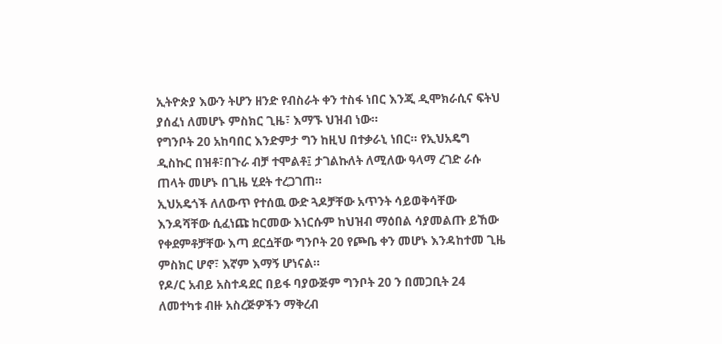ኢትዮጵያ እውን ትሆን ዘንድ የብስራት ቀን ተስፋ ነበር እንጂ ዲሞክራሲና ፍትህ ያሰፈነ ለመሆኑ ምስክር ጊዜ፣ እማኙ ህዝብ ነው።
የግንቦት 20 አከባበር እንድምታ ግን ከዚህ በተቃራኒ ነበር። የኢህአዴግ ዲስኩር በዝቶ፣በጉራ ብቻ ተሞልቶ፤ ታገልኩለት ለሚለው ዓላማ ረገድ ራሱ ጠላት መሆኑ በጊዜ ሂደት ተረጋገጠ።
ኢህአዴጎች ለለውጥ የተሰዉ ውድ ጓዶቻቸው አጥንት ሳይወቅሳቸው እንዳሻቸው ሲፈነጩ ከርመው እነርሱም ከህዝብ ማዕበል ሳያመልጡ ይኸው የቀደምቶቻቸው እጣ ደርሷቸው ግንቦት 20 የጮቤ ቀን መሆኑ እንዳከተመ ጊዜ ምስክር ሆኖ፣ እኛም እማኝ ሆነናል።
የዶ/ር አብይ አስተዳደር በይፋ ባያውጅም ግንቦት 20 ን በመጋቢት 24 ለመተካቱ ብዙ አስረጅዎችን ማቅረብ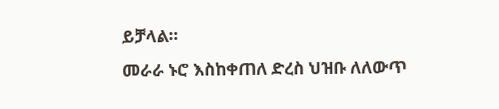ይቻላል።
መራራ ኑሮ እስከቀጠለ ድረስ ህዝቡ ለለውጥ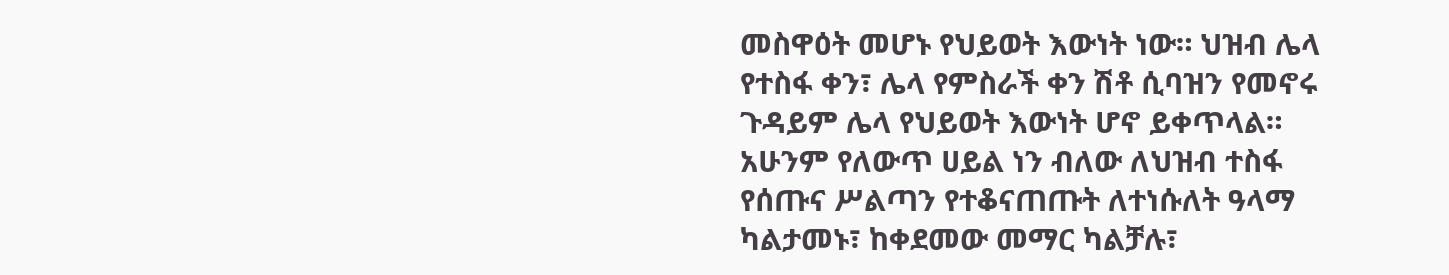መስዋዕት መሆኑ የህይወት እውነት ነው። ህዝብ ሌላ የተስፋ ቀን፣ ሌላ የምስራች ቀን ሽቶ ሲባዝን የመኖሩ ጉዳይም ሌላ የህይወት እውነት ሆኖ ይቀጥላል።
አሁንም የለውጥ ሀይል ነን ብለው ለህዝብ ተስፋ የሰጡና ሥልጣን የተቆናጠጡት ለተነሱለት ዓላማ ካልታመኑ፣ ከቀደመው መማር ካልቻሉ፣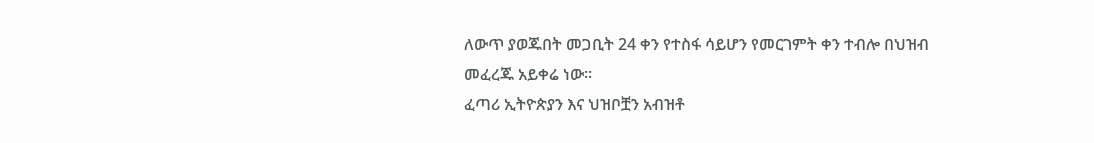ለውጥ ያወጁበት መጋቢት 24 ቀን የተስፋ ሳይሆን የመርገምት ቀን ተብሎ በህዝብ መፈረጁ አይቀሬ ነው።
ፈጣሪ ኢትዮጵያን እና ህዝቦቿን አብዝቶ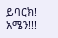ይባርክ! አሜን!!!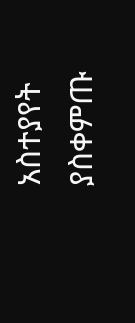አስተያየት ያስቀምጡ